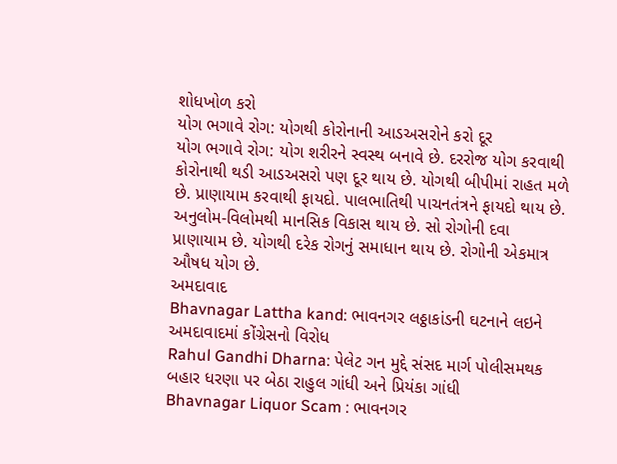શોધખોળ કરો
યોગ ભગાવે રોગ: યોગથી કોરોનાની આડઅસરોને કરો દૂર
યોગ ભગાવે રોગ: યોગ શરીરને સ્વસ્થ બનાવે છે. દરરોજ યોગ કરવાથી કોરોનાથી થડી આડઅસરો પણ દૂર થાય છે. યોગથી બીપીમાં રાહત મળે છે. પ્રાણાયામ કરવાથી ફાયદો. પાલભાતિથી પાચનતંત્રને ફાયદો થાય છે. અનુલોમ-વિલોમથી માનસિક વિકાસ થાય છે. સો રોગોની દવા પ્રાણાયામ છે. યોગથી દરેક રોગનું સમાધાન થાય છે. રોગોની એકમાત્ર ઔષધ યોગ છે.
અમદાવાદ
Bhavnagar Lattha kand: ભાવનગર લઠ્ઠાકાંડની ઘટનાને લઇને અમદાવાદમાં કોંગ્રેસનો વિરોધ
Rahul Gandhi Dharna: પેલેટ ગન મુદ્દે સંસદ માર્ગ પોલીસમથક બહાર ધરણા પર બેઠા રાહુલ ગાંધી અને પ્રિયંકા ગાંધી
Bhavnagar Liquor Scam : ભાવનગર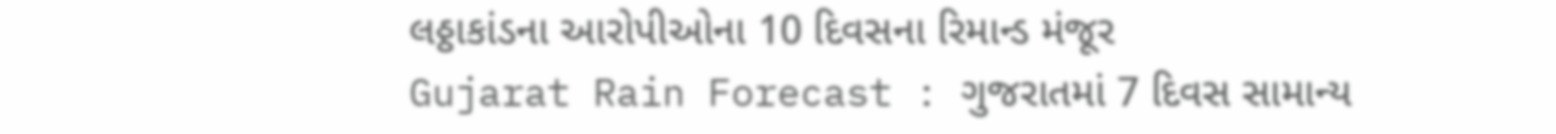લઠ્ઠાકાંડના આરોપીઓના 10 દિવસના રિમાન્ડ મંજૂર
Gujarat Rain Forecast : ગુજરાતમાં 7 દિવસ સામાન્ય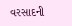વરસાદની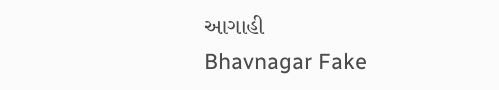આગાહી
Bhavnagar Fake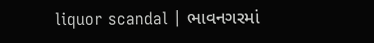liquor scandal | ભાવનગરમાં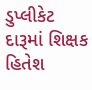ડુપ્લીકેટ દારૂમાં શિક્ષક હિતેશ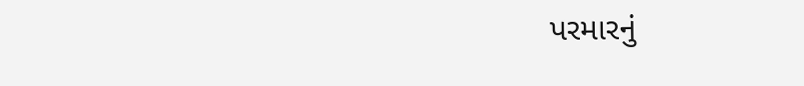પરમારનું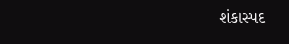શંકાસ્પદ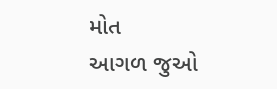મોત
આગળ જુઓ